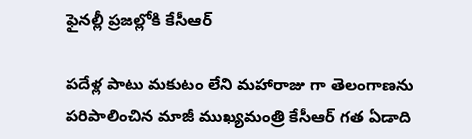ఫైనల్లీ ప్రజల్లోకి కేసీఆర్

పదేళ్ల పాటు మకుటం లేని మహారాజు గా తెలంగాణను పరిపాలించిన మాజీ ముఖ్యమంత్రి కేసీఆర్ గత ఏడాది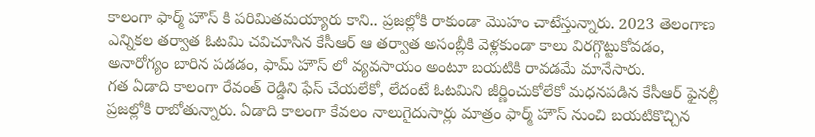కాలంగా ఫార్మ్ హౌస్ కి పరిమితమయ్యారు కాని.. ప్రజల్లోకి రాకుండా మొహం చాటేస్తున్నారు. 2023 తెలంగాణ ఎన్నికల తర్వాత ఓటమి చవిచూసిన కేసీఆర్ ఆ తర్వాత అసంబ్లీకి వెళ్లకుండా కాలు విరగ్గొట్టుకోవడం, అనారోగ్యం బారిన పడడం, ఫామ్ హౌస్ లో వ్యవసాయం అంటూ బయటికి రావడమే మానేసారు.
గత ఏడాది కాలంగా రేవంత్ రెడ్డిని ఫేస్ చేయలేకో, లేదంటే ఓటమిని జీర్ణించుకోలేకో మధనపడిన కేసీఆర్ ఫైనల్లీ ప్రజల్లోకి రాబోతున్నారు. ఏడాది కాలంగా కేవలం నాలుగైదుసార్లు మాత్రం ఫార్మ్ హౌస్ నుంచి బయటికొచ్చిన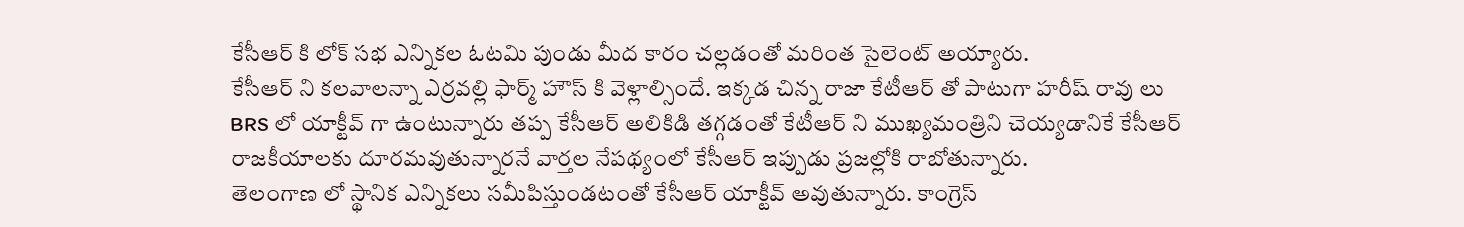కేసీఆర్ కి లోక్ సభ ఎన్నికల ఓటమి పుండు మీద కారం చల్లడంతో మరింత సైలెంట్ అయ్యారు.
కేసీఆర్ ని కలవాలన్నా ఎర్రవల్లి ఫార్మ్ హౌస్ కి వెళ్లాల్సిందే. ఇక్కడ చిన్న రాజా కేటీఆర్ తో పాటుగా హరీష్ రావు లు BRS లో యాక్టీవ్ గా ఉంటున్నారు తప్ప కేసీఆర్ అలికిడి తగ్గడంతో కేటీఆర్ ని ముఖ్యమంత్రిని చెయ్యడానికే కేసీఆర్ రాజకీయాలకు దూరమవుతున్నారనే వార్తల నేపథ్యంలో కేసీఆర్ ఇప్పుడు ప్రజల్లోకి రాబోతున్నారు.
తెలంగాణ లో స్థానిక ఎన్నికలు సమీపిస్తుండటంతో కేసీఆర్ యాక్టీవ్ అవుతున్నారు. కాంగ్రెస్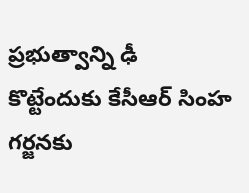ప్రభుత్వాన్ని ఢీ కొట్టేందుకు కేసీఆర్ సింహ గర్జనకు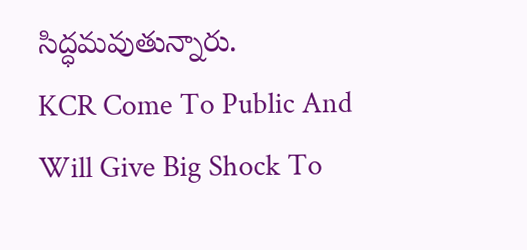సిద్ధమవుతున్నారు.
KCR Come To Public And Will Give Big Shock To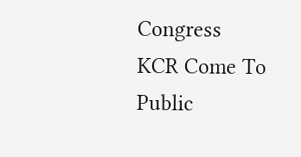Congress
KCR Come To Public